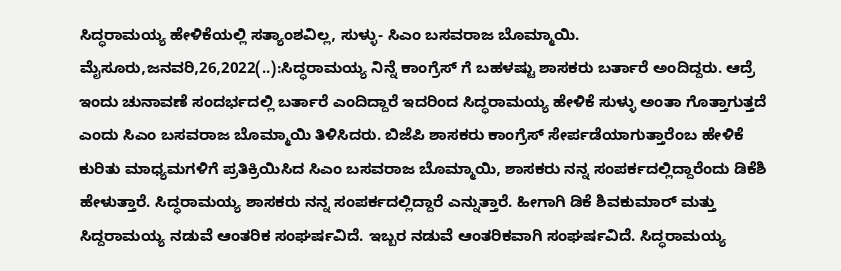ಸಿದ್ಧರಾಮಯ್ಯ ಹೇಳಿಕೆಯಲ್ಲಿ ಸತ್ಯಾಂಶವಿಲ್ಲ, ಸುಳ್ಳು- ಸಿಎಂ ಬಸವರಾಜ ಬೊಮ್ಮಾಯಿ. ಮೈಸೂರು,ಜನವರಿ,26,2022(..):ಸಿದ್ಧರಾಮಯ್ಯ ನಿನ್ನೆ ಕಾಂಗ್ರೆಸ್ ಗೆ ಬಹಳಷ್ಟು ಶಾಸಕರು ಬರ್ತಾರೆ ಅಂದಿದ್ದರು. ಆದ್ರೆ ಇಂದು ಚುನಾವಣೆ ಸಂದರ್ಭದಲ್ಲಿ ಬರ್ತಾರೆ ಎಂದಿದ್ದಾರೆ ಇದರಿಂದ ಸಿದ್ಧರಾಮಯ್ಯ ಹೇಳಿಕೆ ಸುಳ್ಳು ಅಂತಾ ಗೊತ್ತಾಗುತ್ತದೆ ಎಂದು ಸಿಎಂ ಬಸವರಾಜ ಬೊಮ್ಮಾಯಿ ತಿಳಿಸಿದರು. ಬಿಜೆಪಿ ಶಾಸಕರು ಕಾಂಗ್ರೆಸ್ ಸೇರ್ಪಡೆಯಾಗುತ್ತಾರೆಂಬ ಹೇಳಿಕೆ ಕುರಿತು ಮಾಧ್ಯಮಗಳಿಗೆ ಪ್ರತಿಕ್ರಿಯಿಸಿದ ಸಿಎಂ ಬಸವರಾಜ ಬೊಮ್ಮಾಯಿ, ಶಾಸಕರು ನನ್ನ ಸಂಪರ್ಕದಲ್ಲಿದ್ದಾರೆಂದು ಡಿಕೆಶಿ ಹೇಳುತ್ತಾರೆ. ಸಿದ್ಧರಾಮಯ್ಯ ಶಾಸಕರು ನನ್ನ ಸಂಪರ್ಕದಲ್ಲಿದ್ದಾರೆ ಎನ್ನುತ್ತಾರೆ. ಹೀಗಾಗಿ ಡಿಕೆ ಶಿವಕುಮಾರ್ ಮತ್ತು ಸಿದ್ದರಾಮಯ್ಯ ನಡುವೆ ಆಂತರಿಕ ಸಂಘರ್ಷವಿದೆ. ಇಬ್ಬರ ನಡುವೆ ಆಂತರಿಕವಾಗಿ ಸಂಘರ್ಷವಿದೆ. ಸಿದ್ಧರಾಮಯ್ಯ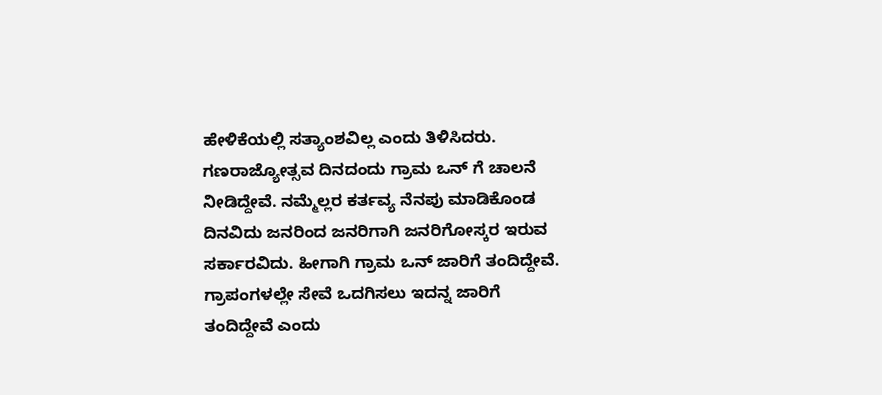ಹೇಳಿಕೆಯಲ್ಲಿ ಸತ್ಯಾಂಶವಿಲ್ಲ ಎಂದು ತಿಳಿಸಿದರು. ಗಣರಾಜ್ಯೋತ್ಸವ ದಿನದಂದು ಗ್ರಾಮ ಒನ್ ಗೆ ಚಾಲನೆ ನೀಡಿದ್ದೇವೆ. ನಮ್ಮೆಲ್ಲರ ಕರ್ತವ್ಯ ನೆನಪು ಮಾಡಿಕೊಂಡ ದಿನವಿದು ಜನರಿಂದ ಜನರಿಗಾಗಿ ಜನರಿಗೋಸ್ಕರ ಇರುವ ಸರ್ಕಾರವಿದು. ಹೀಗಾಗಿ ಗ್ರಾಮ ಒನ್ ಜಾರಿಗೆ ತಂದಿದ್ದೇವೆ. ಗ್ರಾಪಂಗಳಲ್ಲೇ ಸೇವೆ ಒದಗಿಸಲು ಇದನ್ನ ಜಾರಿಗೆ ತಂದಿದ್ದೇವೆ ಎಂದು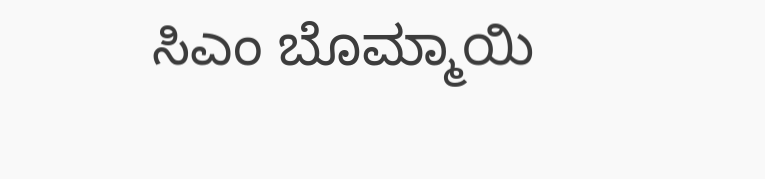ಸಿಎಂ ಬೊಮ್ಮಾಯಿ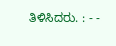ತಿಳಿಸಿದರು. : - -